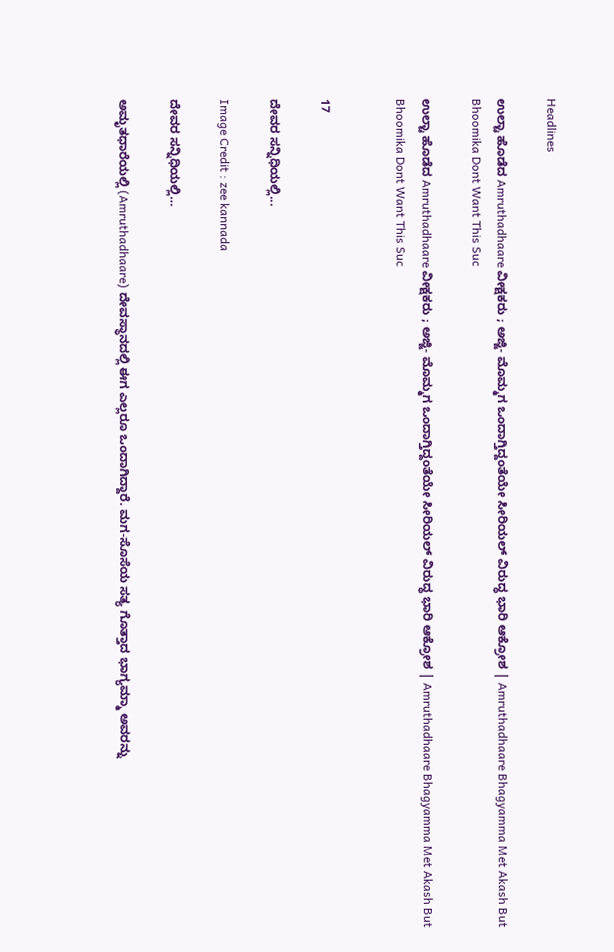Headlines

ಉಲ್ಟಾ ಹೊಡೆದ Amruthadhaare ವೀಕ್ಷಕರು ; ಅಜ್ಜಿ- ಮೊಮ್ಮಗ ಒಂದಾಗ್ತಿದ್ದಂತೆಯೇ ಸೀರಿಯಲ್ ವಿರುದ್ಧ ಭಾರಿ ಆಕ್ರೋಶ | Amruthadhaare Bhagyamma Met Akash But Bhoomika Dont Want This Suc

ಉಲ್ಟಾ ಹೊಡೆದ Amruthadhaare ವೀಕ್ಷಕರು ; ಅಜ್ಜಿ- ಮೊಮ್ಮಗ ಒಂದಾಗ್ತಿದ್ದಂತೆಯೇ ಸೀರಿಯಲ್ ವಿರುದ್ಧ ಭಾರಿ ಆಕ್ರೋಶ | Amruthadhaare Bhagyamma Met Akash But Bhoomika Dont Want This Suc


17

ದೇವರ ಸನ್ನಿಧಿಯಲ್ಲಿ...

Image Credit : zee kannada

ದೇವರ ಸನ್ನಿಧಿಯಲ್ಲಿ…

ಅಮೃತಧಾರೆಯಲ್ಲಿ (Amruthadhaare) ದೇವಸ್ಥಾನದಲ್ಲಿ ಈಗ ಎಲ್ಲರೂ ಒಂದಾಗಿದ್ದಾರೆ. ಮಗ-ಸೊಸೆಯ ಸತ್ಯ ಗೊತ್ತಾದ ಭಾಗ್ಯಮ್ಮಾ ಅವರನ್ನು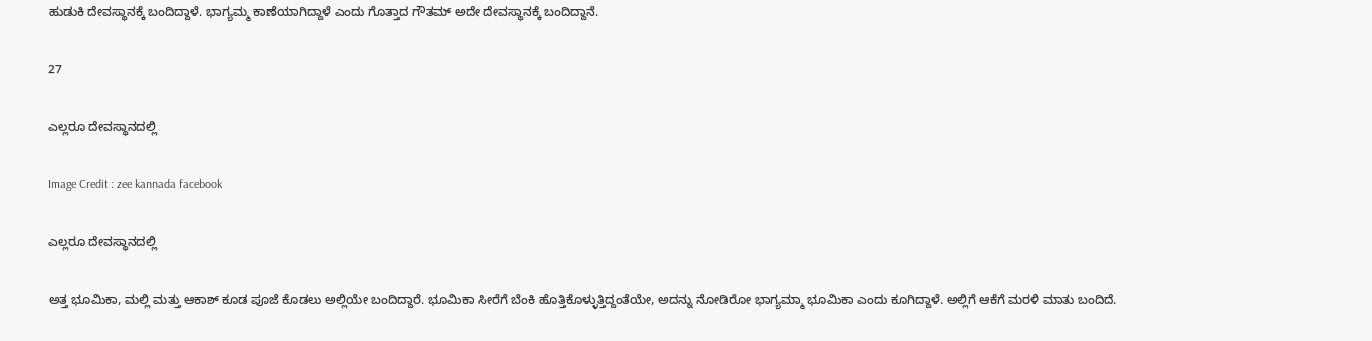ಹುಡುಕಿ ದೇವಸ್ಥಾನಕ್ಕೆ ಬಂದಿದ್ದಾಳೆ. ಭಾಗ್ಯಮ್ಮ ಕಾಣೆಯಾಗಿದ್ದಾಳೆ ಎಂದು ಗೊತ್ತಾದ ಗೌತಮ್ ಅದೇ ದೇವಸ್ಥಾನಕ್ಕೆ ಬಂದಿದ್ದಾನೆ.

27

ಎಲ್ಲರೂ ದೇವಸ್ಥಾನದಲ್ಲಿ

Image Credit : zee kannada facebook

ಎಲ್ಲರೂ ದೇವಸ್ಥಾನದಲ್ಲಿ

ಅತ್ತ ಭೂಮಿಕಾ, ಮಲ್ಲಿ ಮತ್ತು ಆಕಾಶ್ ಕೂಡ ಪೂಜೆ ಕೊಡಲು ಅಲ್ಲಿಯೇ ಬಂದಿದ್ದಾರೆ. ಭೂಮಿಕಾ ಸೀರೆಗೆ ಬೆಂಕಿ ಹೊತ್ತಿಕೊಳ್ಳುತ್ತಿದ್ದಂತೆಯೇ, ಅದನ್ನು ನೋಡಿರೋ ಭಾಗ್ಯಮ್ಮಾ ಭೂಮಿಕಾ ಎಂದು ಕೂಗಿದ್ದಾಳೆ. ಅಲ್ಲಿಗೆ ಆಕೆಗೆ ಮರಳಿ ಮಾತು ಬಂದಿದೆ.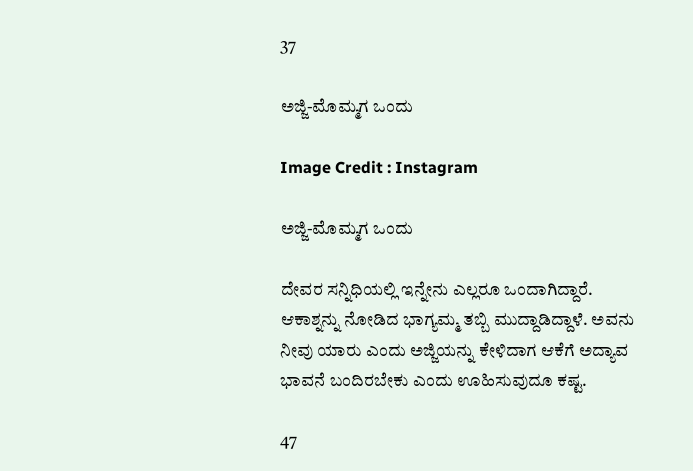37

ಅಜ್ಜಿ-ಮೊಮ್ಮಗ ಒಂದು

Image Credit : Instagram

ಅಜ್ಜಿ-ಮೊಮ್ಮಗ ಒಂದು

ದೇವರ ಸನ್ನಿಧಿಯಲ್ಲಿ ಇನ್ನೇನು ಎಲ್ಲರೂ ಒಂದಾಗಿದ್ದಾರೆ. ಆಕಾಶ್ನನ್ನು ನೋಡಿದ ಭಾಗ್ಯಮ್ಮ ತಬ್ಬಿ ಮುದ್ದಾಡಿದ್ದಾಳೆ. ಅವನು ನೀವು ಯಾರು ಎಂದು ಅಜ್ಜಿಯನ್ನು ಕೇಳಿದಾಗ ಆಕೆಗೆ ಅದ್ಯಾವ ಭಾವನೆ ಬಂದಿರಬೇಕು ಎಂದು ಊಹಿಸುವುದೂ ಕಷ್ಟ.

47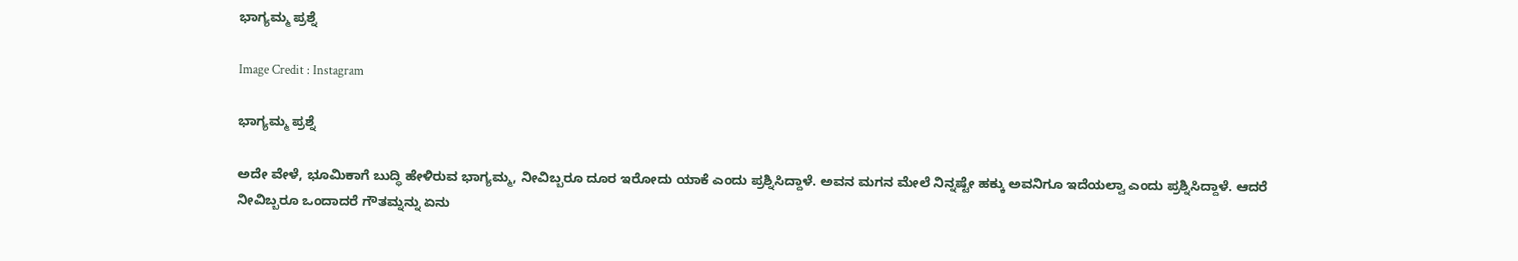ಭಾಗ್ಯಮ್ಮ ಪ್ರಶ್ನೆ

Image Credit : Instagram

ಭಾಗ್ಯಮ್ಮ ಪ್ರಶ್ನೆ

ಅದೇ ವೇಳೆ, ಭೂಮಿಕಾಗೆ ಬುದ್ಧಿ ಹೇಳಿರುವ ಭಾಗ್ಯಮ್ಮ, ನೀವಿಬ್ಬರೂ ದೂರ ಇರೋದು ಯಾಕೆ ಎಂದು ಪ್ರಶ್ನಿಸಿದ್ದಾಳೆ. ಅವನ ಮಗನ ಮೇಲೆ ನಿನ್ನಷ್ಟೇ ಹಕ್ಕು ಅವನಿಗೂ ಇದೆಯಲ್ವಾ ಎಂದು ಪ್ರಶ್ನಿಸಿದ್ದಾಳೆ. ಆದರೆ ನೀವಿಬ್ಬರೂ ಒಂದಾದರೆ ಗೌತಮ್ನನ್ನು ಏನು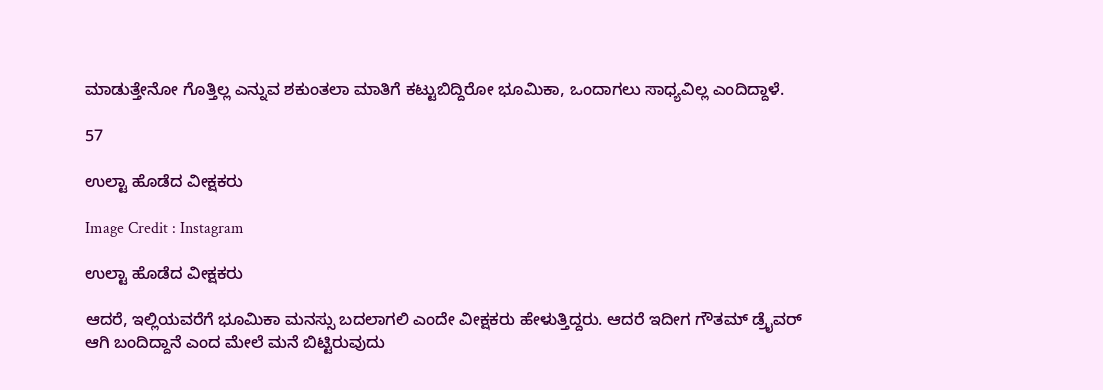ಮಾಡುತ್ತೇನೋ ಗೊತ್ತಿಲ್ಲ ಎನ್ನುವ ಶಕುಂತಲಾ ಮಾತಿಗೆ ಕಟ್ಟುಬಿದ್ದಿರೋ ಭೂಮಿಕಾ, ಒಂದಾಗಲು ಸಾಧ್ಯವಿಲ್ಲ ಎಂದಿದ್ದಾಳೆ.

57

ಉಲ್ಟಾ ಹೊಡೆದ ವೀಕ್ಷಕರು

Image Credit : Instagram

ಉಲ್ಟಾ ಹೊಡೆದ ವೀಕ್ಷಕರು

ಆದರೆ, ಇಲ್ಲಿಯವರೆಗೆ ಭೂಮಿಕಾ ಮನಸ್ಸು ಬದಲಾಗಲಿ ಎಂದೇ ವೀಕ್ಷಕರು ಹೇಳುತ್ತಿದ್ದರು. ಆದರೆ ಇದೀಗ ಗೌತಮ್ ಡ್ರೈವರ್ ಆಗಿ ಬಂದಿದ್ದಾನೆ ಎಂದ ಮೇಲೆ ಮನೆ ಬಿಟ್ಟಿರುವುದು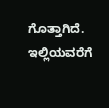ಗೊತ್ತಾಗಿದೆ. ಇಲ್ಲಿಯವರೆಗೆ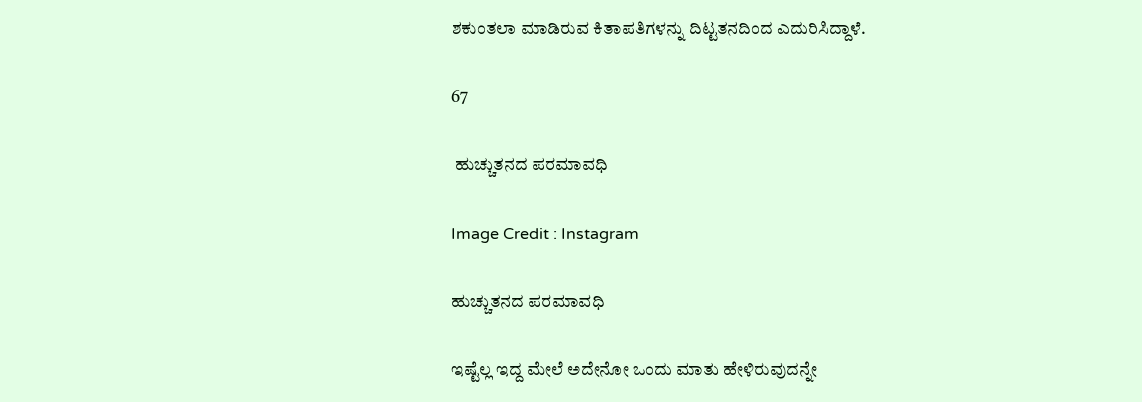ಶಕುಂತಲಾ ಮಾಡಿರುವ ಕಿತಾಪತಿಗಳನ್ನು ದಿಟ್ಟತನದಿಂದ ಎದುರಿಸಿದ್ದಾಳೆ.

67

 ಹುಚ್ಚುತನದ ಪರಮಾವಧಿ

Image Credit : Instagram

ಹುಚ್ಚುತನದ ಪರಮಾವಧಿ

ಇಷ್ಟೆಲ್ಲ ಇದ್ದ ಮೇಲೆ ಅದೇನೋ ಒಂದು ಮಾತು ಹೇಳಿರುವುದನ್ನೇ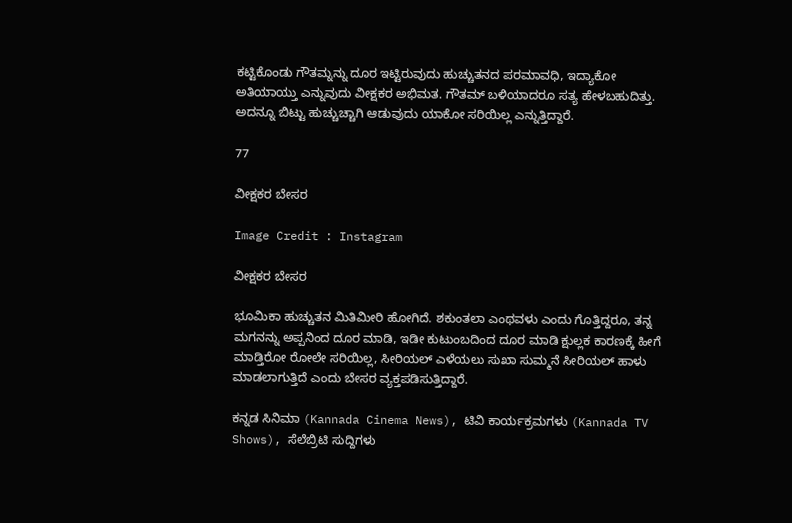ಕಟ್ಟಿಕೊಂಡು ಗೌತಮ್ನನ್ನು ದೂರ ಇಟ್ಟಿರುವುದು ಹುಚ್ಚುತನದ ಪರಮಾವಧಿ, ಇದ್ಯಾಕೋ ಅತಿಯಾಯ್ತು ಎನ್ನುವುದು ವೀಕ್ಷಕರ ಅಭಿಮತ. ಗೌತಮ್ ಬಳಿಯಾದರೂ ಸತ್ಯ ಹೇಳಬಹುದಿತ್ತು. ಅದನ್ನೂ ಬಿಟ್ಟು ಹುಚ್ಚುಚ್ಚಾಗಿ ಆಡುವುದು ಯಾಕೋ ಸರಿಯಿಲ್ಲ ಎನ್ನುತ್ತಿದ್ದಾರೆ.

77

ವೀಕ್ಷಕರ ಬೇಸರ

Image Credit : Instagram

ವೀಕ್ಷಕರ ಬೇಸರ

ಭೂಮಿಕಾ ಹುಚ್ಚುತನ ಮಿತಿಮೀರಿ ಹೋಗಿದೆ. ಶಕುಂತಲಾ ಎಂಥವಳು ಎಂದು ಗೊತ್ತಿದ್ದರೂ, ತನ್ನ ಮಗನನ್ನು ಅಪ್ಪನಿಂದ ದೂರ ಮಾಡಿ, ಇಡೀ ಕುಟುಂಬದಿಂದ ದೂರ ಮಾಡಿ ಕ್ಷುಲ್ಲಕ ಕಾರಣಕ್ಕೆ ಹೀಗೆ ಮಾಡ್ತಿರೋ ರೋಲೇ ಸರಿಯಿಲ್ಲ, ಸೀರಿಯಲ್ ಎಳೆಯಲು ಸುಖಾ ಸುಮ್ಮನೆ ಸೀರಿಯಲ್ ಹಾಳು ಮಾಡಲಾಗುತ್ತಿದೆ ಎಂದು ಬೇಸರ ವ್ಯಕ್ತಪಡಿಸುತ್ತಿದ್ದಾರೆ.

ಕನ್ನಡ ಸಿನಿಮಾ (Kannada Cinema News), ಟಿವಿ ಕಾರ್ಯಕ್ರಮಗಳು (Kannada TV Shows), ಸೆಲೆಬ್ರಿಟಿ ಸುದ್ದಿಗಳು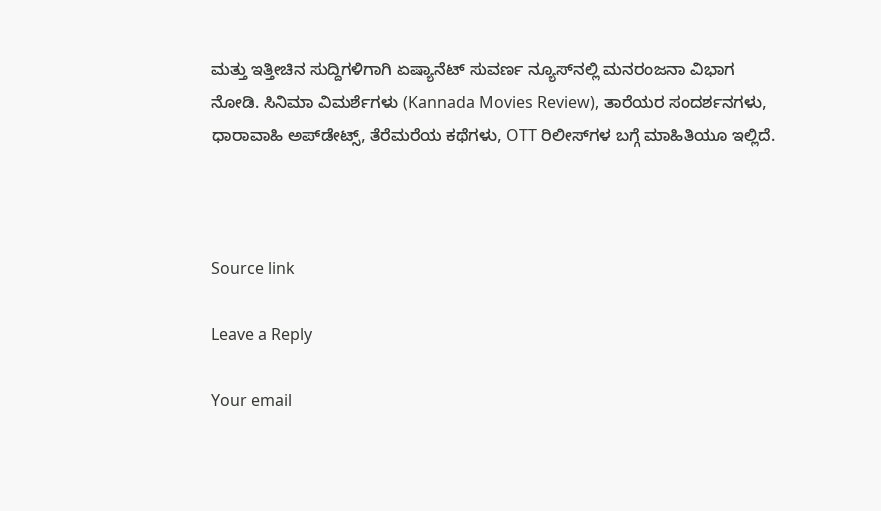ಮತ್ತು ಇತ್ತೀಚಿನ ಸುದ್ದಿಗಳಿಗಾಗಿ ಏಷ್ಯಾನೆಟ್ ಸುವರ್ಣ ನ್ಯೂಸ್‌ನಲ್ಲಿ ಮನರಂಜನಾ ವಿಭಾಗ ನೋಡಿ. ಸಿನಿಮಾ ವಿಮರ್ಶೆಗಳು (Kannada Movies Review), ತಾರೆಯರ ಸಂದರ್ಶನಗಳು, ಧಾರಾವಾಹಿ ಅಪ್‌ಡೇಟ್ಸ್‌, ತೆರೆಮರೆಯ ಕಥೆಗಳು, OTT ರಿಲೀಸ್‌ಗಳ ಬಗ್ಗೆ ಮಾಹಿತಿಯೂ ಇಲ್ಲಿದೆ.



Source link

Leave a Reply

Your email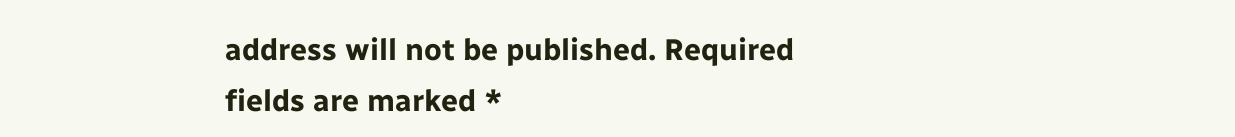address will not be published. Required fields are marked *